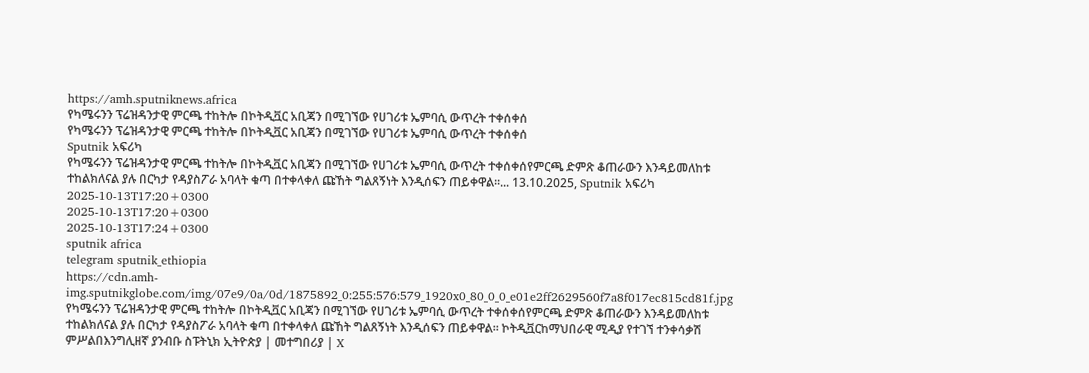https://amh.sputniknews.africa
የካሜሩንን ፕሬዝዳንታዊ ምርጫ ተከትሎ በኮትዲቯር አቢጃን በሚገኘው የሀገሪቱ ኤምባሲ ውጥረት ተቀሰቀሰ
የካሜሩንን ፕሬዝዳንታዊ ምርጫ ተከትሎ በኮትዲቯር አቢጃን በሚገኘው የሀገሪቱ ኤምባሲ ውጥረት ተቀሰቀሰ
Sputnik አፍሪካ
የካሜሩንን ፕሬዝዳንታዊ ምርጫ ተከትሎ በኮትዲቯር አቢጃን በሚገኘው የሀገሪቱ ኤምባሲ ውጥረት ተቀሰቀሰየምርጫ ድምጽ ቆጠራውን እንዳይመለከቱ ተከልክለናል ያሉ በርካታ የዳያስፖራ አባላት ቁጣ በተቀላቀለ ጩኸት ግልጸኝነት እንዲሰፍን ጠይቀዋል፡፡... 13.10.2025, Sputnik አፍሪካ
2025-10-13T17:20+0300
2025-10-13T17:20+0300
2025-10-13T17:24+0300
sputnik africa
telegram sputnik_ethiopia
https://cdn.amh-img.sputnikglobe.com/img/07e9/0a/0d/1875892_0:255:576:579_1920x0_80_0_0_e01e2ff2629560f7a8f017ec815cd81f.jpg
የካሜሩንን ፕሬዝዳንታዊ ምርጫ ተከትሎ በኮትዲቯር አቢጃን በሚገኘው የሀገሪቱ ኤምባሲ ውጥረት ተቀሰቀሰየምርጫ ድምጽ ቆጠራውን እንዳይመለከቱ ተከልክለናል ያሉ በርካታ የዳያስፖራ አባላት ቁጣ በተቀላቀለ ጩኸት ግልጸኝነት እንዲሰፍን ጠይቀዋል፡፡ ኮትዲቯርከማህበራዊ ሚዲያ የተገኘ ተንቀሳቃሽ ምሥልበእንግሊዘኛ ያንብቡ ስፑትኒክ ኢትዮጵያ | መተግበሪያ | X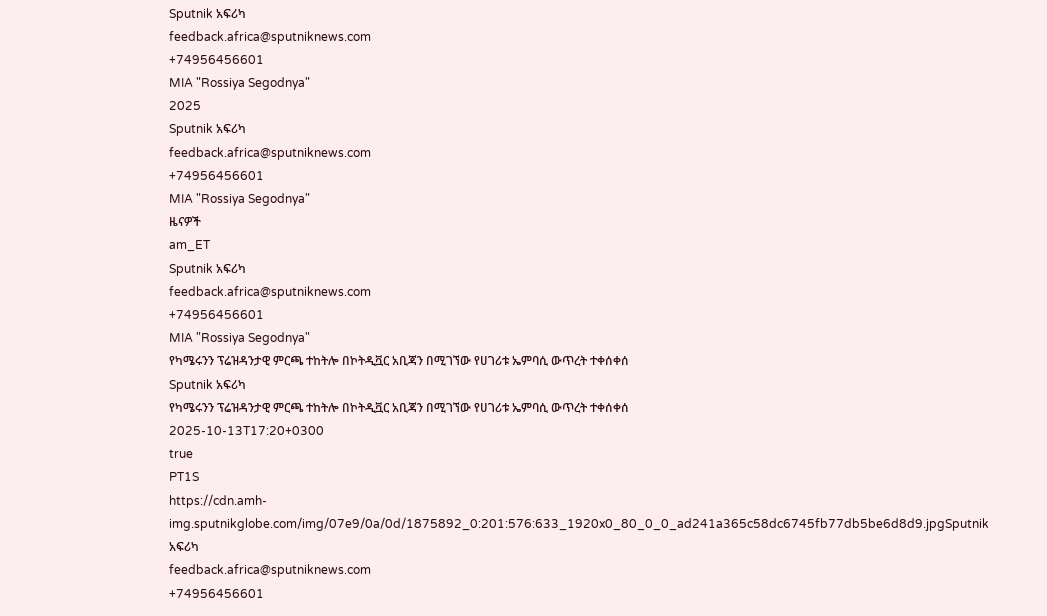Sputnik አፍሪካ
feedback.africa@sputniknews.com
+74956456601
MIA "Rossiya Segodnya"
2025
Sputnik አፍሪካ
feedback.africa@sputniknews.com
+74956456601
MIA "Rossiya Segodnya"
ዜናዎች
am_ET
Sputnik አፍሪካ
feedback.africa@sputniknews.com
+74956456601
MIA "Rossiya Segodnya"
የካሜሩንን ፕሬዝዳንታዊ ምርጫ ተከትሎ በኮትዲቯር አቢጃን በሚገኘው የሀገሪቱ ኤምባሲ ውጥረት ተቀሰቀሰ
Sputnik አፍሪካ
የካሜሩንን ፕሬዝዳንታዊ ምርጫ ተከትሎ በኮትዲቯር አቢጃን በሚገኘው የሀገሪቱ ኤምባሲ ውጥረት ተቀሰቀሰ
2025-10-13T17:20+0300
true
PT1S
https://cdn.amh-img.sputnikglobe.com/img/07e9/0a/0d/1875892_0:201:576:633_1920x0_80_0_0_ad241a365c58dc6745fb77db5be6d8d9.jpgSputnik አፍሪካ
feedback.africa@sputniknews.com
+74956456601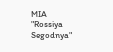MIA "Rossiya Segodnya"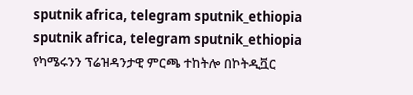sputnik africa, telegram sputnik_ethiopia
sputnik africa, telegram sputnik_ethiopia
የካሜሩንን ፕሬዝዳንታዊ ምርጫ ተከትሎ በኮትዲቯር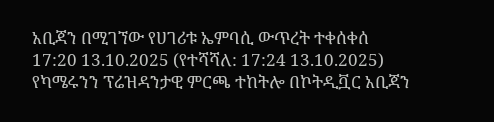አቢጃን በሚገኘው የሀገሪቱ ኤምባሲ ውጥረት ተቀሰቀሰ
17:20 13.10.2025 (የተሻሻለ: 17:24 13.10.2025) የካሜሩንን ፕሬዝዳንታዊ ምርጫ ተከትሎ በኮትዲቯር አቢጃን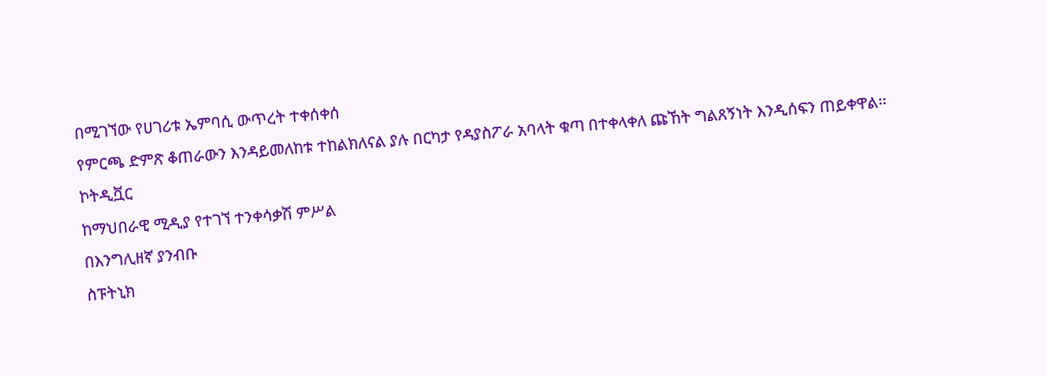በሚገኘው የሀገሪቱ ኤምባሲ ውጥረት ተቀሰቀሰ
የምርጫ ድምጽ ቆጠራውን እንዳይመለከቱ ተከልክለናል ያሉ በርካታ የዳያስፖራ አባላት ቁጣ በተቀላቀለ ጩኸት ግልጸኝነት እንዲሰፍን ጠይቀዋል፡፡
ኮትዲቯር
ከማህበራዊ ሚዲያ የተገኘ ተንቀሳቃሽ ምሥል
በእንግሊዘኛ ያንብቡ
ስፑትኒክ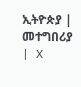ኢትዮጵያ | መተግበሪያ | X